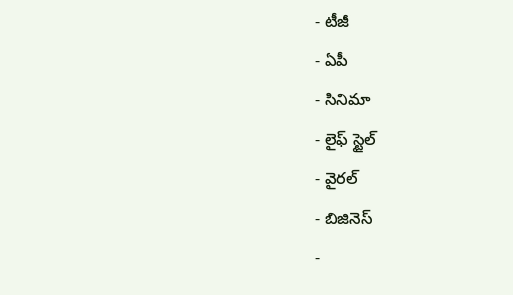- టీజీ
- ఏపీ
- సినిమా
- లైఫ్ స్టైల్
- వైరల్
- బిజినెస్
-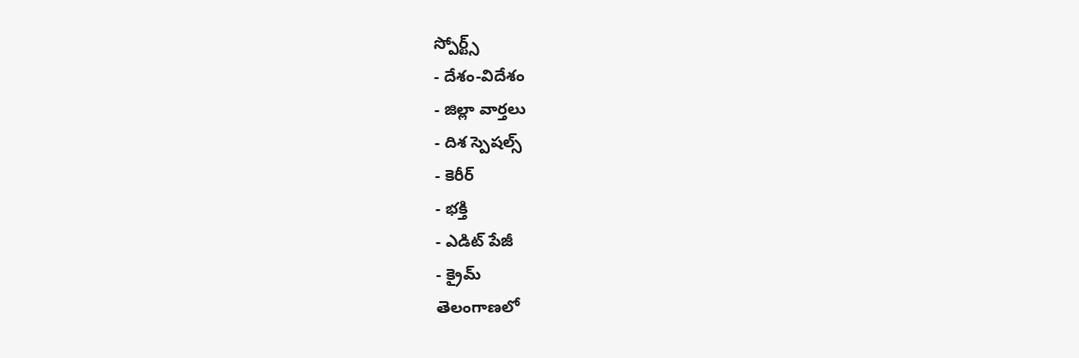స్పోర్ట్స్
- దేశం-విదేశం
- జిల్లా వార్తలు
- దిశ స్పెషల్స్
- కెరీర్
- భక్తి
- ఎడిట్ పేజీ
- క్రైమ్
తెలంగాణలో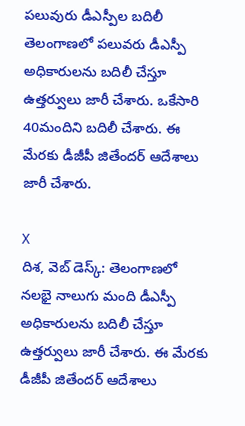పలువురు డీఎస్పీల బదిలీ
తెలంగాణలో పలువరు డీఎస్పీ అధికారులను బదిలీ చేస్తూ ఉత్తర్వులు జారీ చేశారు. ఒకేసారి 40మందిని బదిలీ చేశారు. ఈ మేరకు డీజీపీ జితేందర్ ఆదేశాలు జారీ చేశారు.

X
దిశ, వెబ్ డెస్క్: తెలంగాణలో నలభై నాలుగు మంది డీఎస్పీ అధికారులను బదిలీ చేస్తూ ఉత్తర్వులు జారీ చేశారు. ఈ మేరకు డీజీపీ జితేందర్ ఆదేశాలు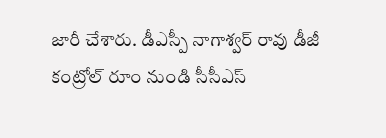జారీ చేశారు. డీఎస్పీ నాగాశ్వర్ రావు డీజీ కంట్రోల్ రూం నుండి సీసీఎస్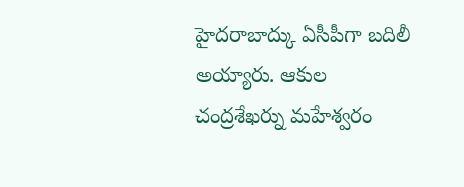హైదరాబాద్కు ఏసీపీగా బదిలీ అయ్యారు. ఆకుల చంద్రశేఖర్ను మహేశ్వరం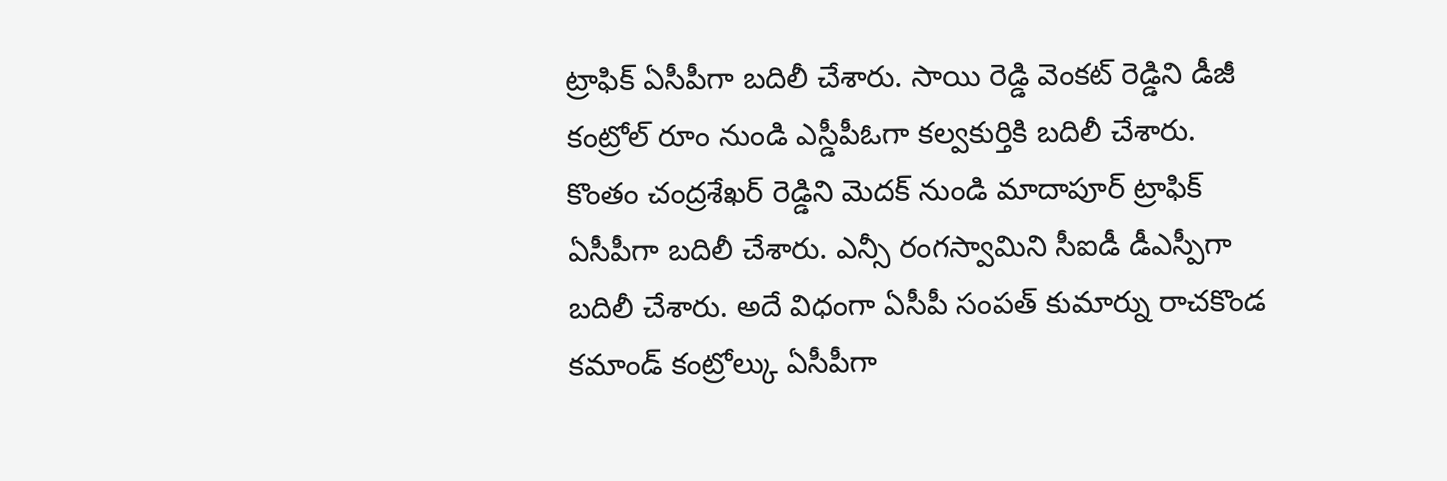ట్రాఫిక్ ఏసీపీగా బదిలీ చేశారు. సాయి రెడ్డి వెంకట్ రెడ్డిని డీజీ కంట్రోల్ రూం నుండి ఎస్డీపీఓగా కల్వకుర్తికి బదిలీ చేశారు. కొంతం చంద్రశేఖర్ రెడ్డిని మెదక్ నుండి మాదాపూర్ ట్రాఫిక్ ఏసీపీగా బదిలీ చేశారు. ఎన్సీ రంగస్వామిని సీఐడీ డీఎస్పీగా బదిలీ చేశారు. అదే విధంగా ఏసీపీ సంపత్ కుమార్ను రాచకొండ కమాండ్ కంట్రోల్కు ఏసీపీగా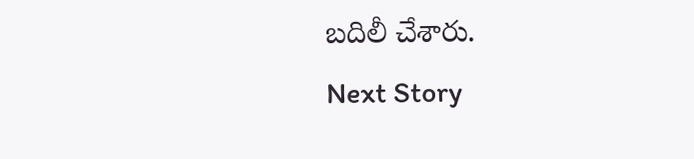బదిలీ చేశారు.
Next Story